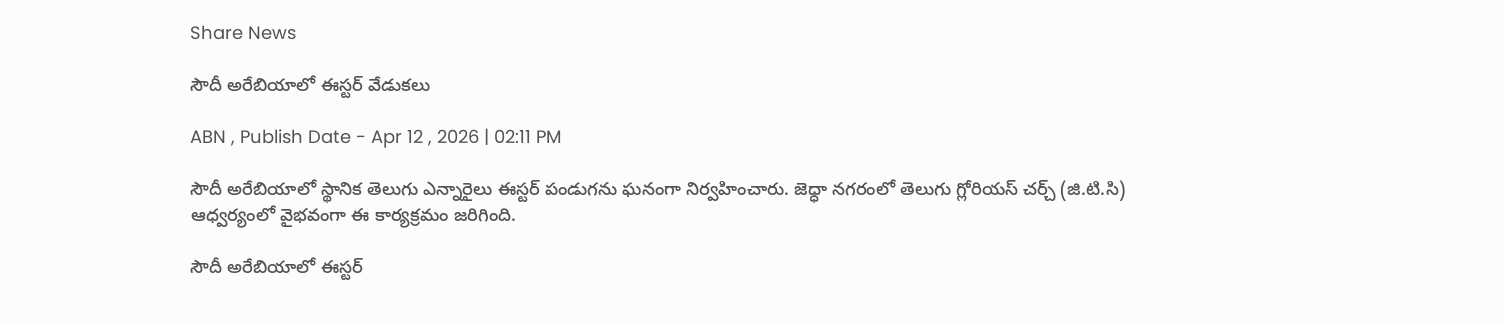Share News

సౌదీ అరేబియాలో ఈస్టర్ వేడుకలు

ABN , Publish Date - Apr 12 , 2026 | 02:11 PM

సౌదీ అరేబియాలో స్థానిక తెలుగు ఎన్నారైలు ఈస్టర్ పండుగను ఘనంగా నిర్వహించారు. జెధ్ధా నగరంలో తెలుగు గ్లోరియస్ చర్చ్ (జి.టి.సి) ఆధ్వర్యంలో వైభవంగా ఈ కార్యక్రమం జరిగింది.

సౌదీ అరేబియాలో ఈస్టర్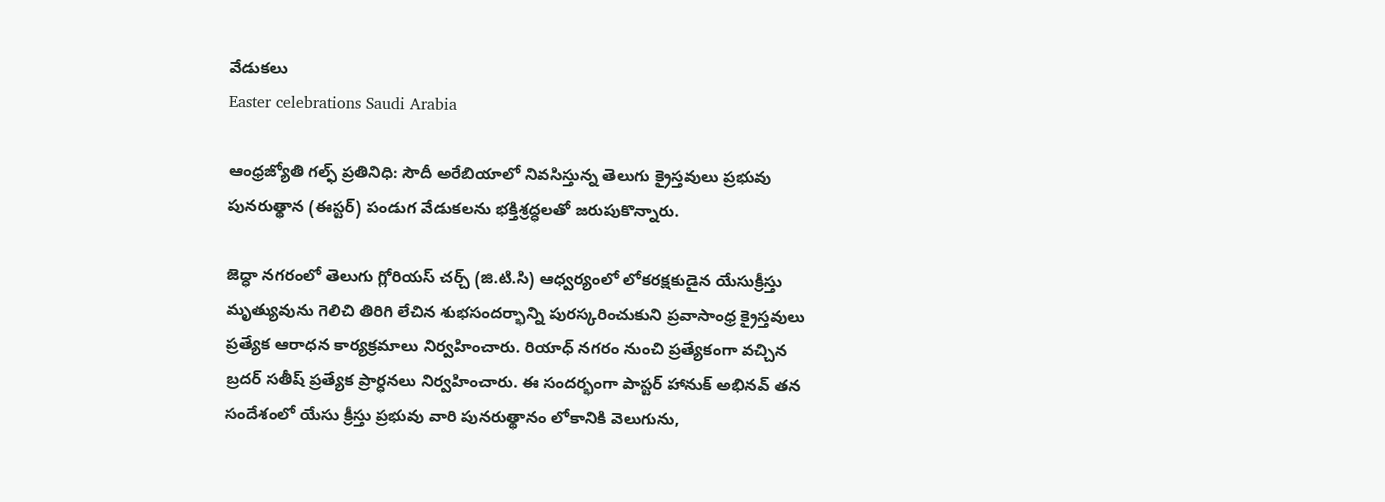వేడుకలు
Easter celebrations Saudi Arabia

ఆంధ్రజ్యోతి గల్ఫ్ ప్రతినిధి: సౌదీ అరేబియాలో నివసిస్తున్న తెలుగు క్రైస్తవులు ప్రభువు పునరుత్థాన (ఈస్టర్) పండుగ వేడుకలను భక్తిశ్రద్ధలతో జరుపుకొన్నారు.

జెధ్ధా నగరంలో తెలుగు గ్లోరియస్ చర్చ్ (జి.టి.సి) ఆధ్వర్యంలో లోకరక్షకుడైన యేసుక్రీస్తు మృత్యువును గెలిచి తిరిగి లేచిన శుభసందర్భాన్ని పురస్కరించుకుని ప్రవాసాంధ్ర క్రైస్తవులు ప్రత్యేక ఆరాధన కార్యక్రమాలు నిర్వహించారు. రియాధ్ నగరం నుంచి ప్రత్యేకంగా వచ్చిన బ్రదర్ సతీష్ ప్రత్యేక ప్రార్ధనలు నిర్వహించారు. ఈ సందర్భంగా పాస్టర్ హానుక్ అభినవ్ తన సందేశంలో యేసు క్రీస్తు ప్రభువు వారి పునరుత్థానం లోకానికి వెలుగును,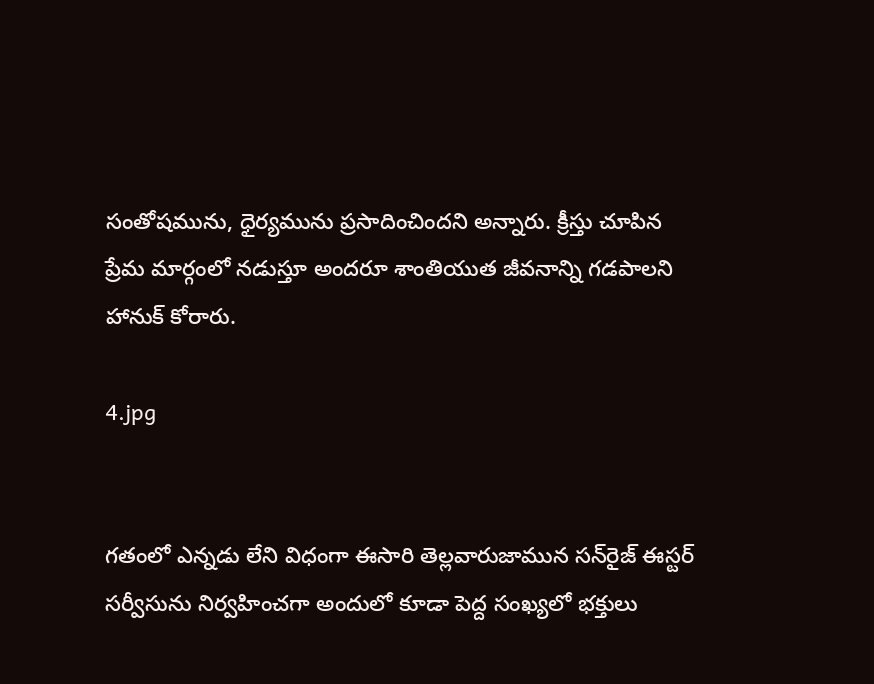సంతోషమును, ధైర్యమును ప్రసాదించిందని అన్నారు. క్రీస్తు చూపిన ప్రేమ మార్గంలో నడుస్తూ అందరూ శాంతియుత జీవనాన్ని గడపాలని హానుక్ కోరారు.

4.jpg


గతంలో ఎన్నడు లేని విధంగా ఈసారి తెల్లవారుజామున సన్‌రైజ్ ఈస్టర్ సర్వీసును నిర్వహించగా అందులో కూడా పెద్ద సంఖ్యలో భక్తులు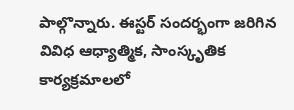పాల్గొన్నారు. ఈస్టర్ సందర్భంగా జరిగిన వివిధ ఆధ్యాత్మిక, సాంస్కృతిక కార్యక్రమాలలో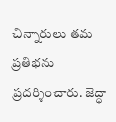చిన్నారులు తమ ప్రతిభను ప్రదర్శించారు. జెద్ధా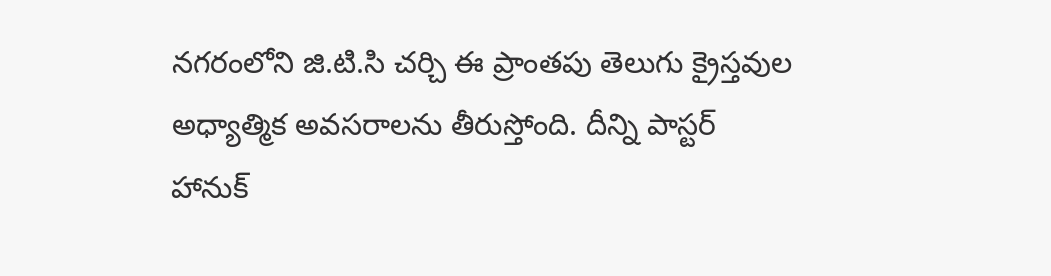నగరంలోని జి.టి.సి చర్చి ఈ ప్రాంతపు తెలుగు క్రైస్తవుల అధ్యాత్మిక అవసరాలను తీరుస్తోంది. దీన్ని పాస్టర్ హానుక్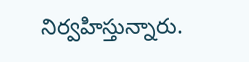నిర్వహిస్తున్నారు.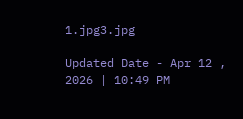1.jpg3.jpg

Updated Date - Apr 12 , 2026 | 10:49 PM